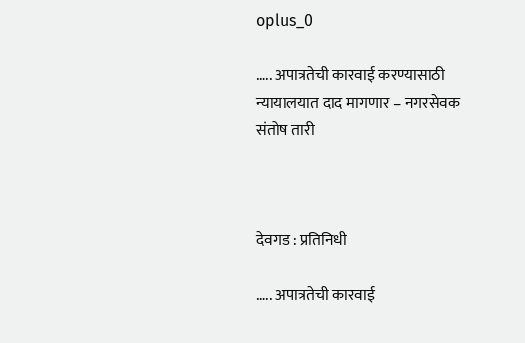oplus_0

….. अपात्रतेची कारवाई करण्यासाठी न्यायालयात दाद मागणार – नगरसेवक संतोष तारी



देवगड : प्रतिनिधी

….. अपात्रतेची कारवाई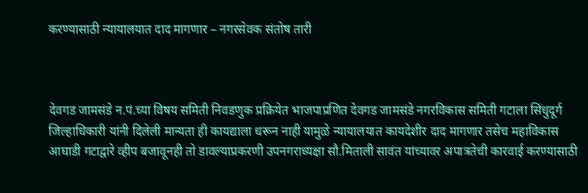करण्यासाठी न्यायालयात दाद मागणार – नगरसेवक संतोष तारी



देवगड जामसंडे न.पं.च्या विषय समिती निवडणुक प्रक्रियेत भाजपाप्रणित देवगड जामसंडे नगरविकास समिती गटाला सिंधुदूर्ग जिल्हाधिकारी यांनी दिलेली मान्यता ही कायद्याला धरून नाही यामुळे न्यायालयात कायदेशीर दाद मागणार तसेच महाविकास आघाडी गटाद्वारे व्हीप बजावूनही तो डावल्याप्रकरणी उपनगराध्यक्षा सौ.मिताली सावंत यांच्यावर अपात्रतेची कारवाई करण्यासाठी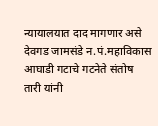न्यायालयात दाद मागणार असे देवगड जामसंडे न.पं.महाविकास आघाडी गटाचे गटनेते संतोष तारी यांनी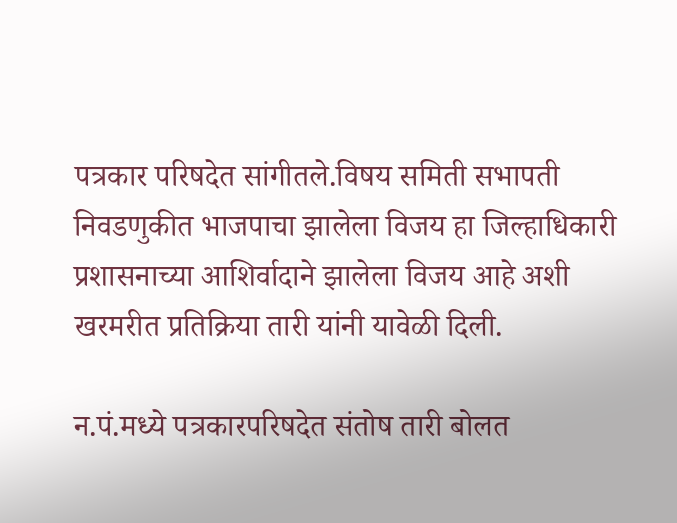पत्रकार परिषदेत सांगीतले.विषय समिती सभापती निवडणुकीत भाजपाचा झालेला विजय हा जिल्हाधिकारी प्रशासनाच्या आशिर्वादाने झालेला विजय आहे अशी खरमरीत प्रतिक्रिया तारी यांनी यावेळी दिली.

न.पं.मध्ये पत्रकारपरिषदेत संतोष तारी बोलत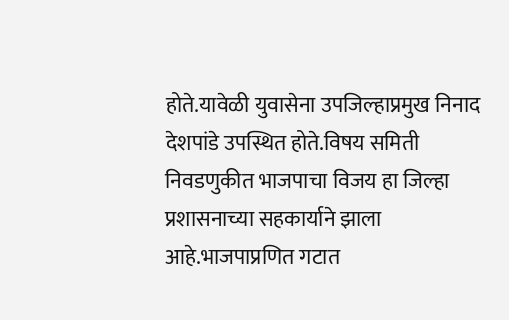होते.यावेळी युवासेना उपजिल्हाप्रमुख निनाद देशपांडे उपस्थित होते.विषय समिती निवडणुकीत भाजपाचा विजय हा जिल्हा प्रशासनाच्या सहकार्याने झाला आहे.भाजपाप्रणित गटात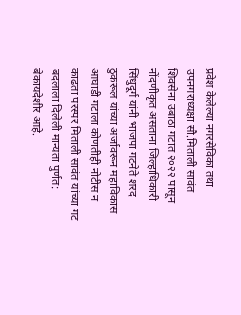प्रवेश केलेल्या नगरसेविका तथा उपनगराध्यक्षा सौ.मिताली सावंत शिवसेना उबाठा गटात २०२२ पासून नोंदणीकृत असताना जिल्हाधिकारी सिंधुदूर्ग यांनी भाजपा गटनेते शरद ठुकरूल यांच्या अर्जावरून महाविकास आघाडी गटाला कोणतीही नोटीस न काढता परस्पर मिताली सावंत यांच्या गट बदलाला दिलेली मान्यता पुर्णत: बेकायदेशीर आहे.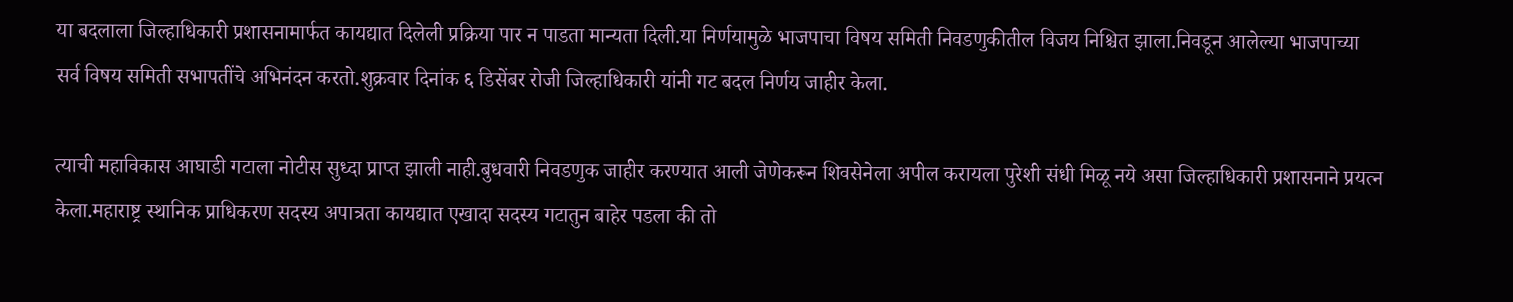या बदलाला जिल्हाधिकारी प्रशासनामार्फत कायद्यात दिलेली प्रक्रिया पार न पाडता मान्यता दिली.या निर्णयामुळे भाजपाचा विषय समिती निवडणुकीतील विजय निश्चित झाला.निवडून आलेल्या भाजपाच्या सर्व विषय समिती सभापतींचे अभिनंदन करतो.शुक्रवार दिनांक ६ डिसेंबर रोजी जिल्हाधिकारी यांनी गट बदल निर्णय जाहीर केला.

त्याची महाविकास आघाडी गटाला नोटीस सुध्दा प्राप्त झाली नाही.बुधवारी निवडणुक जाहीर करण्यात आली जेणेकरून शिवसेनेला अपील करायला पुरेशी संधी मिळू नये असा जिल्हाधिकारी प्रशासनाने प्रयत्न केला.महाराष्ट्र स्थानिक प्राधिकरण सदस्य अपात्रता कायद्यात एखादा सदस्य गटातुन बाहेर पडला की तो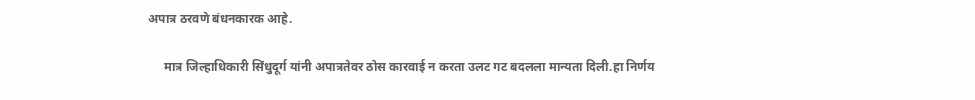अपात्र ठरवणे बंधनकारक आहे.

     मात्र जिल्हाधिकारी सिंधुदूर्ग यांनी अपात्रतेवर ठोस कारवाई न करता उलट गट बदलला मान्यता दिली.हा निर्णय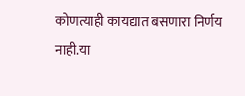कोणत्याही कायद्यात बसणारा निर्णय नाही.या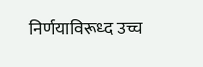निर्णयाविरूध्द उच्च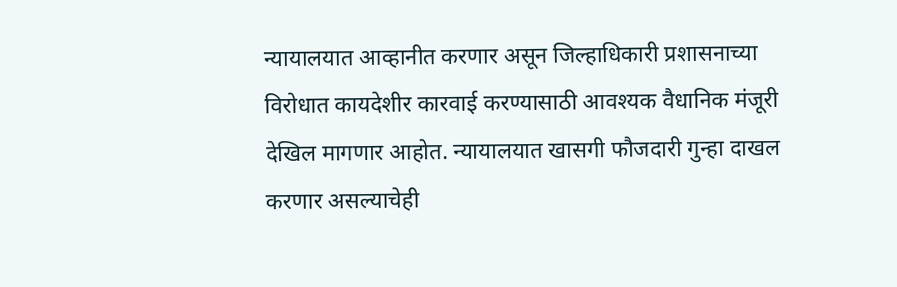न्यायालयात आव्हानीत करणार असून जिल्हाधिकारी प्रशासनाच्या विरोधात कायदेशीर कारवाई करण्यासाठी आवश्यक वैधानिक मंजूरी देखिल मागणार आहोत. न्यायालयात खासगी फौजदारी गुन्हा दाखल करणार असल्याचेही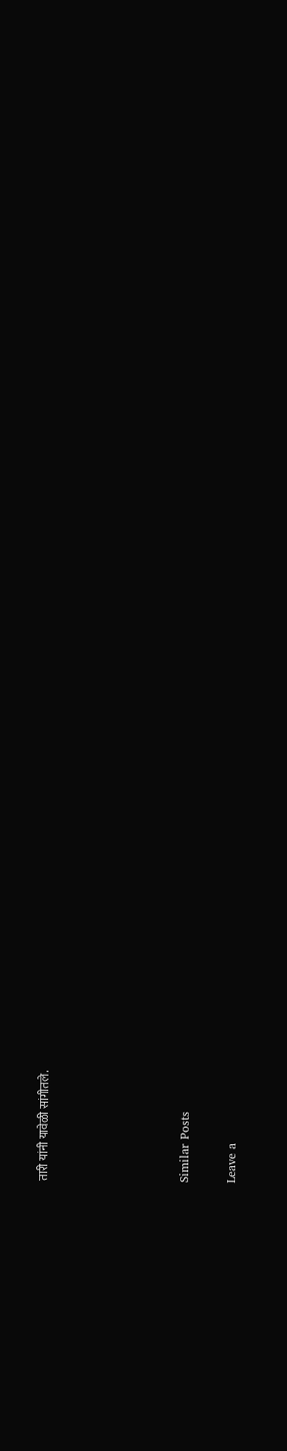तारी यांनी यावेळी सांगीतले.





Similar Posts

Leave a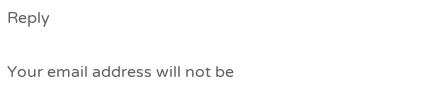Reply

Your email address will not be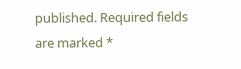published. Required fields are marked *